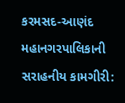કરમસદ-આણંદ મહાનગરપાલિકાની સરાહનીય કામગીરી: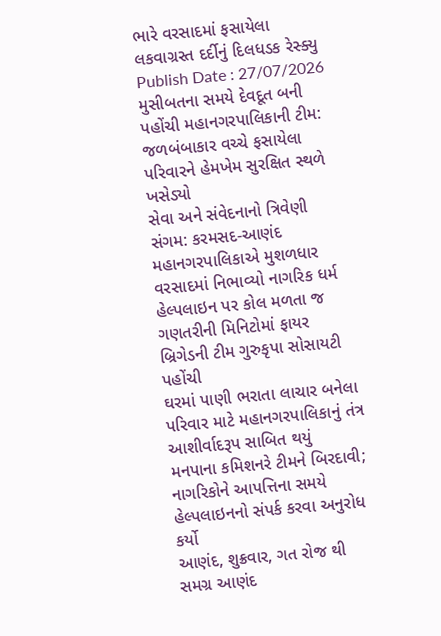ભારે વરસાદમાં ફસાયેલા લકવાગ્રસ્ત દર્દીનું દિલધડક રેસ્ક્યુ
Publish Date : 27/07/2026
મુસીબતના સમયે દેવદૂત બની પહોંચી મહાનગરપાલિકાની ટીમ: જળબંબાકાર વચ્ચે ફસાયેલા પરિવારને હેમખેમ સુરક્ષિત સ્થળે ખસેડ્યો
સેવા અને સંવેદનાનો ત્રિવેણી સંગમ: કરમસદ-આણંદ મહાનગરપાલિકાએ મુશળધાર વરસાદમાં નિભાવ્યો નાગરિક ધર્મ
હેલ્પલાઇન પર કોલ મળતા જ ગણતરીની મિનિટોમાં ફાયર બ્રિગેડની ટીમ ગુરુકૃપા સોસાયટી પહોંચી
ઘરમાં પાણી ભરાતા લાચાર બનેલા પરિવાર માટે મહાનગરપાલિકાનું તંત્ર આશીર્વાદરૂપ સાબિત થયું
મનપાના કમિશનરે ટીમને બિરદાવી; નાગરિકોને આપત્તિના સમયે હેલ્પલાઇનનો સંપર્ક કરવા અનુરોધ કર્યો
આણંદ, શુક્રવાર, ગત રોજ થી સમગ્ર આણંદ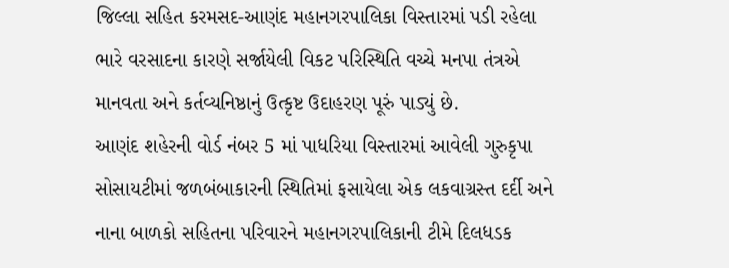જિલ્લા સહિત કરમસદ-આણંદ મહાનગરપાલિકા વિસ્તારમાં પડી રહેલા ભારે વરસાદના કારણે સર્જાયેલી વિકટ પરિસ્થિતિ વચ્ચે મનપા તંત્રએ માનવતા અને કર્તવ્યનિષ્ઠાનું ઉત્કૃષ્ટ ઉદાહરણ પૂરું પાડ્યું છે.
આણંદ શહેરની વોર્ડ નંબર 5 માં પાધરિયા વિસ્તારમાં આવેલી ગુરુકૃપા સોસાયટીમાં જળબંબાકારની સ્થિતિમાં ફસાયેલા એક લકવાગ્રસ્ત દર્દી અને નાના બાળકો સહિતના પરિવારને મહાનગરપાલિકાની ટીમે દિલધડક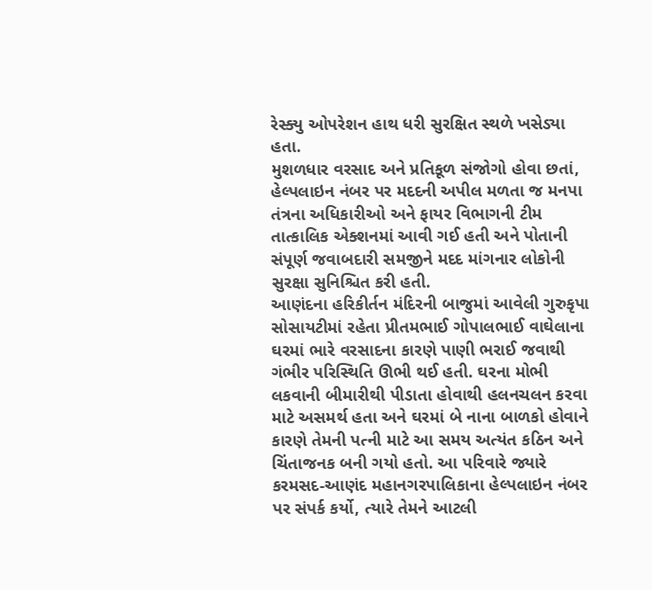રેસ્ક્યુ ઓપરેશન હાથ ધરી સુરક્ષિત સ્થળે ખસેડ્યા હતા.
મુશળધાર વરસાદ અને પ્રતિકૂળ સંજોગો હોવા છતાં, હેલ્પલાઇન નંબર પર મદદની અપીલ મળતા જ મનપા તંત્રના અધિકારીઓ અને ફાયર વિભાગની ટીમ તાત્કાલિક એક્શનમાં આવી ગઈ હતી અને પોતાની સંપૂર્ણ જવાબદારી સમજીને મદદ માંગનાર લોકોની સુરક્ષા સુનિશ્ચિત કરી હતી.
આણંદના હરિકીર્તન મંદિરની બાજુમાં આવેલી ગુરુકૃપા સોસાયટીમાં રહેતા પ્રીતમભાઈ ગોપાલભાઈ વાઘેલાના ઘરમાં ભારે વરસાદના કારણે પાણી ભરાઈ જવાથી ગંભીર પરિસ્થિતિ ઊભી થઈ હતી. ઘરના મોભી લકવાની બીમારીથી પીડાતા હોવાથી હલનચલન કરવા માટે અસમર્થ હતા અને ઘરમાં બે નાના બાળકો હોવાને કારણે તેમની પત્ની માટે આ સમય અત્યંત કઠિન અને ચિંતાજનક બની ગયો હતો. આ પરિવારે જ્યારે કરમસદ-આણંદ મહાનગરપાલિકાના હેલ્પલાઇન નંબર પર સંપર્ક કર્યો, ત્યારે તેમને આટલી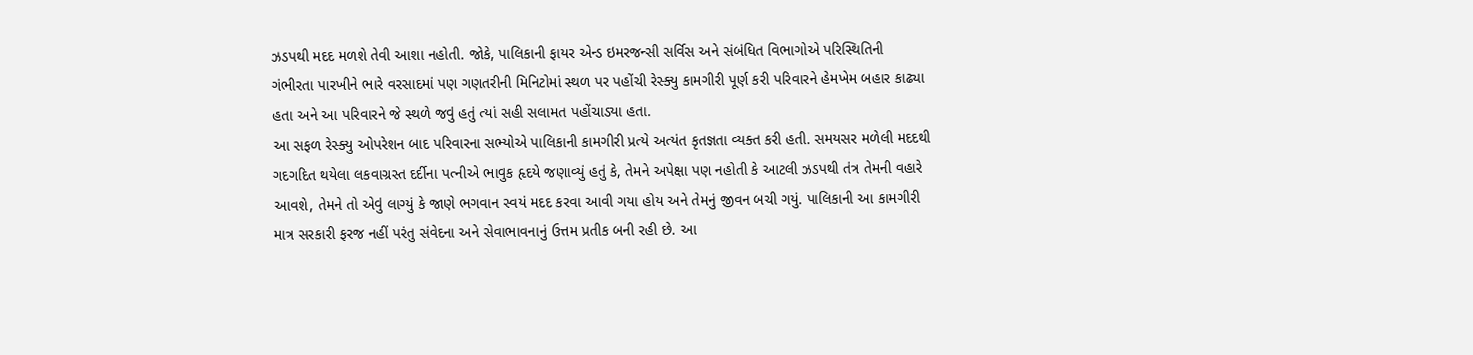ઝડપથી મદદ મળશે તેવી આશા નહોતી. જોકે, પાલિકાની ફાયર એન્ડ ઇમરજન્સી સર્વિસ અને સંબંધિત વિભાગોએ પરિસ્થિતિની ગંભીરતા પારખીને ભારે વરસાદમાં પણ ગણતરીની મિનિટોમાં સ્થળ પર પહોંચી રેસ્ક્યુ કામગીરી પૂર્ણ કરી પરિવારને હેમખેમ બહાર કાઢ્યા હતા અને આ પરિવારને જે સ્થળે જવું હતું ત્યાં સહી સલામત પહોંચાડ્યા હતા.
આ સફળ રેસ્ક્યુ ઓપરેશન બાદ પરિવારના સભ્યોએ પાલિકાની કામગીરી પ્રત્યે અત્યંત કૃતજ્ઞતા વ્યક્ત કરી હતી. સમયસર મળેલી મદદથી ગદગદિત થયેલા લકવાગ્રસ્ત દર્દીના પત્નીએ ભાવુક હૃદયે જણાવ્યું હતું કે, તેમને અપેક્ષા પણ નહોતી કે આટલી ઝડપથી તંત્ર તેમની વહારે આવશે, તેમને તો એવું લાગ્યું કે જાણે ભગવાન સ્વયં મદદ કરવા આવી ગયા હોય અને તેમનું જીવન બચી ગયું. પાલિકાની આ કામગીરી માત્ર સરકારી ફરજ નહીં પરંતુ સંવેદના અને સેવાભાવનાનું ઉત્તમ પ્રતીક બની રહી છે. આ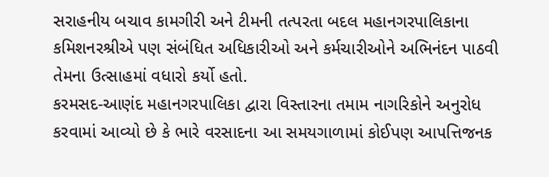સરાહનીય બચાવ કામગીરી અને ટીમની તત્પરતા બદલ મહાનગરપાલિકાના કમિશનરશ્રીએ પણ સંબંધિત અધિકારીઓ અને કર્મચારીઓને અભિનંદન પાઠવી તેમના ઉત્સાહમાં વધારો કર્યો હતો.
કરમસદ-આણંદ મહાનગરપાલિકા દ્વારા વિસ્તારના તમામ નાગરિકોને અનુરોધ કરવામાં આવ્યો છે કે ભારે વરસાદના આ સમયગાળામાં કોઈપણ આપત્તિજનક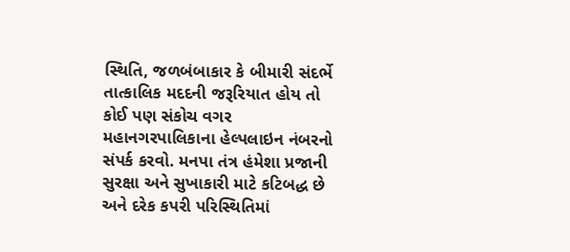સ્થિતિ, જળબંબાકાર કે બીમારી સંદર્ભે તાત્કાલિક મદદની જરૂરિયાત હોય તો કોઈ પણ સંકોચ વગર મહાનગરપાલિકાના હેલ્પલાઇન નંબરનો સંપર્ક કરવો. મનપા તંત્ર હંમેશા પ્રજાની સુરક્ષા અને સુખાકારી માટે કટિબદ્ધ છે અને દરેક કપરી પરિસ્થિતિમાં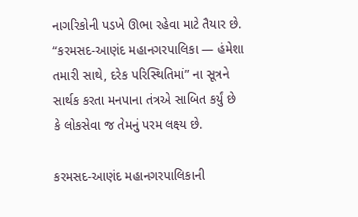નાગરિકોની પડખે ઊભા રહેવા માટે તૈયાર છે. “કરમસદ-આણંદ મહાનગરપાલિકા — હંમેશા તમારી સાથે, દરેક પરિસ્થિતિમાં” ના સૂત્રને સાર્થક કરતા મનપાના તંત્રએ સાબિત કર્યું છે કે લોકસેવા જ તેમનું પરમ લક્ષ્ય છે.

કરમસદ-આણંદ મહાનગરપાલિકાની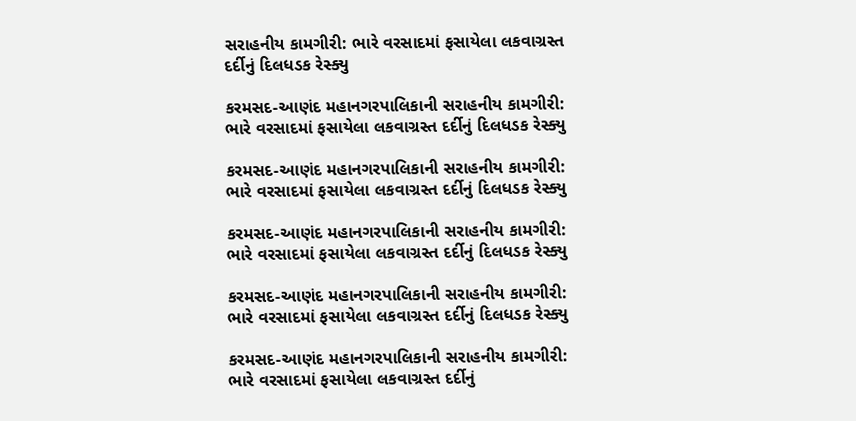સરાહનીય કામગીરી: ભારે વરસાદમાં ફસાયેલા લકવાગ્રસ્ત દર્દીનું દિલધડક રેસ્ક્યુ

કરમસદ-આણંદ મહાનગરપાલિકાની સરાહનીય કામગીરી: ભારે વરસાદમાં ફસાયેલા લકવાગ્રસ્ત દર્દીનું દિલધડક રેસ્ક્યુ

કરમસદ-આણંદ મહાનગરપાલિકાની સરાહનીય કામગીરી: ભારે વરસાદમાં ફસાયેલા લકવાગ્રસ્ત દર્દીનું દિલધડક રેસ્ક્યુ

કરમસદ-આણંદ મહાનગરપાલિકાની સરાહનીય કામગીરી: ભારે વરસાદમાં ફસાયેલા લકવાગ્રસ્ત દર્દીનું દિલધડક રેસ્ક્યુ

કરમસદ-આણંદ મહાનગરપાલિકાની સરાહનીય કામગીરી: ભારે વરસાદમાં ફસાયેલા લકવાગ્રસ્ત દર્દીનું દિલધડક રેસ્ક્યુ

કરમસદ-આણંદ મહાનગરપાલિકાની સરાહનીય કામગીરી: ભારે વરસાદમાં ફસાયેલા લકવાગ્રસ્ત દર્દીનું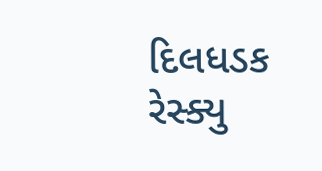દિલધડક રેસ્ક્યુ